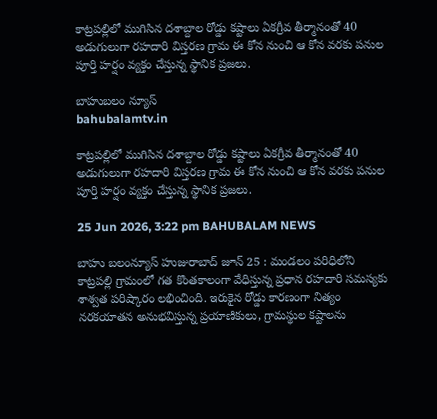కాట్రపల్లిలో ముగిసిన దశాబ్దాల రోడ్డు కష్టాలు ఏకగ్రీవ తీర్మానంతో 40 అడుగులుగా రహదారి విస్తరణ గ్రామ ఈ కోన నుంచి ఆ కోన వరకు పనుల పూర్తి హర్షం వ్యక్తం చేస్తున్న స్థానిక ప్రజలు.

బాహుబలం న్యూస్
bahubalamtv.in

కాట్రపల్లిలో ముగిసిన దశాబ్దాల రోడ్డు కష్టాలు ఏకగ్రీవ తీర్మానంతో 40 అడుగులుగా రహదారి విస్తరణ గ్రామ ఈ కోన నుంచి ఆ కోన వరకు పనుల పూర్తి హర్షం వ్యక్తం చేస్తున్న స్థానిక ప్రజలు.

25 Jun 2026, 3:22 pm BAHUBALAM NEWS

బాహు బలంన్యూస్ హుజురాబాద్‌ జూన్ 25 : మండలం పరిధిలోని కాట్రపల్లి గ్రామంలో గత కొంతకాలంగా వేధిస్తున్న ప్రధాన రహదారి సమస్యకు శాశ్వత పరిష్కారం లభించింది. ఇరుకైన రోడ్డు కారణంగా నిత్యం నరకయాతన అనుభవిస్తున్న ప్రయాణికులు, గ్రామస్థుల కష్టాలను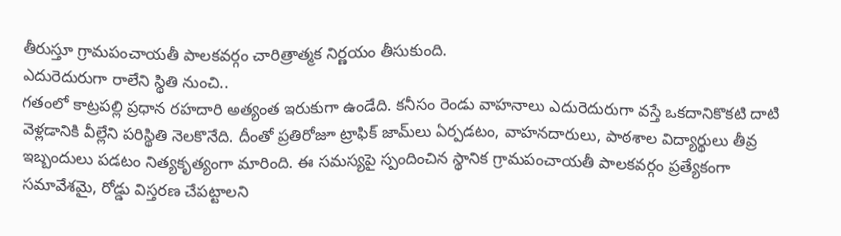తీరుస్తూ గ్రామపంచాయతీ పాలకవర్గం చారిత్రాత్మక నిర్ణయం తీసుకుంది.
ఎదురెదురుగా రాలేని స్థితి నుంచి..
గతంలో కాట్రపల్లి ప్రధాన రహదారి అత్యంత ఇరుకుగా ఉండేది. కనీసం రెండు వాహనాలు ఎదురెదురుగా వస్తే ఒకదానికొకటి దాటి వెళ్లడానికి వీల్లేని పరిస్థితి నెలకొనేది. దీంతో ప్రతిరోజూ ట్రాఫిక్ జామ్‌లు ఏర్పడటం, వాహనదారులు, పాఠశాల విద్యార్థులు తీవ్ర ఇబ్బందులు పడటం నిత్యకృత్యంగా మారింది. ఈ సమస్యపై స్పందించిన స్థానిక గ్రామపంచాయతీ పాలకవర్గం ప్రత్యేకంగా సమావేశమై, రోడ్డు విస్తరణ చేపట్టాలని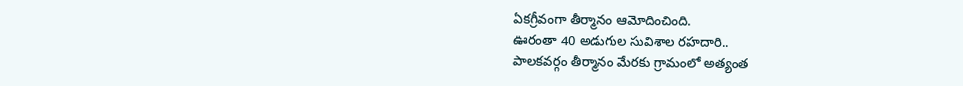ఏకగ్రీవంగా తీర్మానం ఆమోదించింది.
ఊరంతా 40 అడుగుల సువిశాల రహదారి..
పాలకవర్గం తీర్మానం మేరకు గ్రామంలో అత్యంత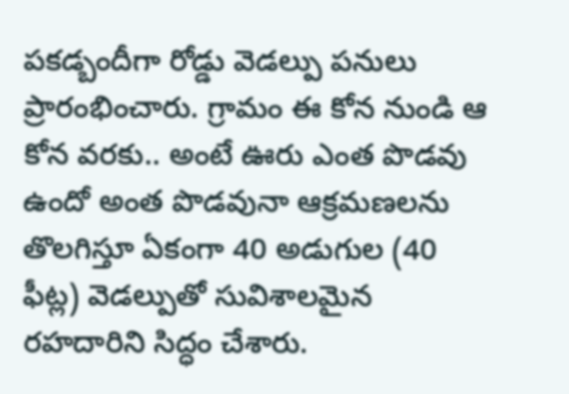పకడ్బందీగా రోడ్డు వెడల్పు పనులు ప్రారంభించారు. గ్రామం ఈ కోన నుండి ఆ కోన వరకు.. అంటే ఊరు ఎంత పొడవు ఉందో అంత పొడవునా ఆక్రమణలను తొలగిస్తూ ఏకంగా 40 అడుగుల (40 ఫీట్ల) వెడల్పుతో సువిశాలమైన రహదారిని సిద్ధం చేశారు.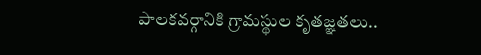పాలకవర్గానికి గ్రామస్థుల కృతజ్ఞతలు..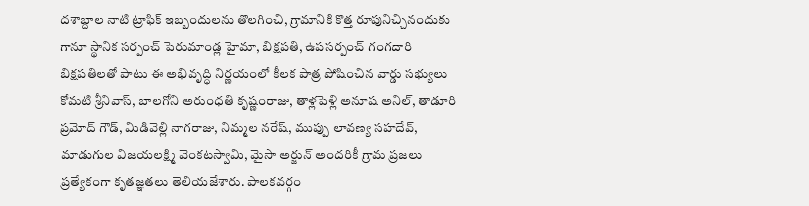దశాబ్దాల నాటి ట్రాఫిక్ ఇబ్బందులను తొలగించి, గ్రామానికి కొత్త రూపునిచ్చినందుకు గానూ స్థానిక సర్పంచ్ పెరుమాండ్ల హైమా, బిక్షపతి, ఉపసర్పంచ్ గంగదారి బిక్షపతిలతో పాటు ఈ అభివృద్ధి నిర్ణయంలో కీలక పాత్ర పోషించిన వార్డు సభ్యులు కోమటి శ్రీనివాస్, బాలగోని అరుంధతి కృష్ణంరాజు, తాళ్లపెళ్లి అనూష అనిల్, తాడూరి ప్రమోద్ గౌడ్, మిడివెల్లి నాగరాజు, నిమ్మల నరేష్, ముప్పు లావణ్య సహదేవ్, మాడుగుల విజయలక్ష్మి వెంకటస్వామి, మైసా అర్జున్ అందరికీ గ్రామ ప్రజలు ప్రత్యేకంగా కృతజ్ఞతలు తెలియజేశారు. పాలకవర్గం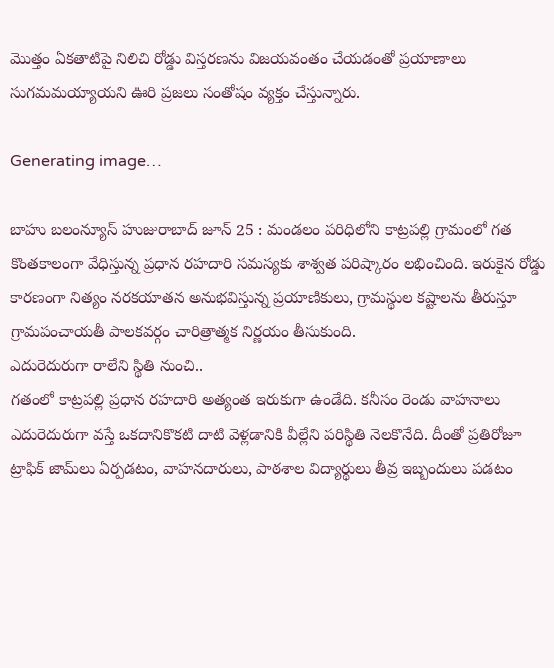మొత్తం ఏకతాటిపై నిలిచి రోడ్డు విస్తరణను విజయవంతం చేయడంతో ప్రయాణాలు సుగమమయ్యాయని ఊరి ప్రజలు సంతోషం వ్యక్తం చేస్తున్నారు.

Generating image…

బాహు బలంన్యూస్ హుజురాబాద్‌ జూన్ 25 : మండలం పరిధిలోని కాట్రపల్లి గ్రామంలో గత కొంతకాలంగా వేధిస్తున్న ప్రధాన రహదారి సమస్యకు శాశ్వత పరిష్కారం లభించింది. ఇరుకైన రోడ్డు కారణంగా నిత్యం నరకయాతన అనుభవిస్తున్న ప్రయాణికులు, గ్రామస్థుల కష్టాలను తీరుస్తూ గ్రామపంచాయతీ పాలకవర్గం చారిత్రాత్మక నిర్ణయం తీసుకుంది.
ఎదురెదురుగా రాలేని స్థితి నుంచి..
గతంలో కాట్రపల్లి ప్రధాన రహదారి అత్యంత ఇరుకుగా ఉండేది. కనీసం రెండు వాహనాలు ఎదురెదురుగా వస్తే ఒకదానికొకటి దాటి వెళ్లడానికి వీల్లేని పరిస్థితి నెలకొనేది. దీంతో ప్రతిరోజూ ట్రాఫిక్ జామ్‌లు ఏర్పడటం, వాహనదారులు, పాఠశాల విద్యార్థులు తీవ్ర ఇబ్బందులు పడటం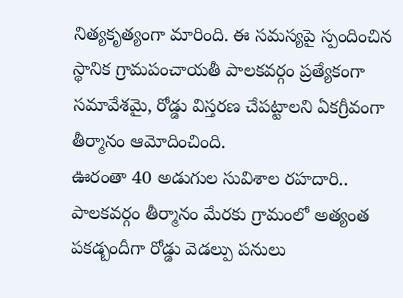నిత్యకృత్యంగా మారింది. ఈ సమస్యపై స్పందించిన స్థానిక గ్రామపంచాయతీ పాలకవర్గం ప్రత్యేకంగా సమావేశమై, రోడ్డు విస్తరణ చేపట్టాలని ఏకగ్రీవంగా తీర్మానం ఆమోదించింది.
ఊరంతా 40 అడుగుల సువిశాల రహదారి..
పాలకవర్గం తీర్మానం మేరకు గ్రామంలో అత్యంత పకడ్బందీగా రోడ్డు వెడల్పు పనులు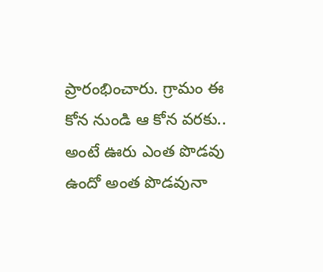ప్రారంభించారు. గ్రామం ఈ కోన నుండి ఆ కోన వరకు.. అంటే ఊరు ఎంత పొడవు ఉందో అంత పొడవునా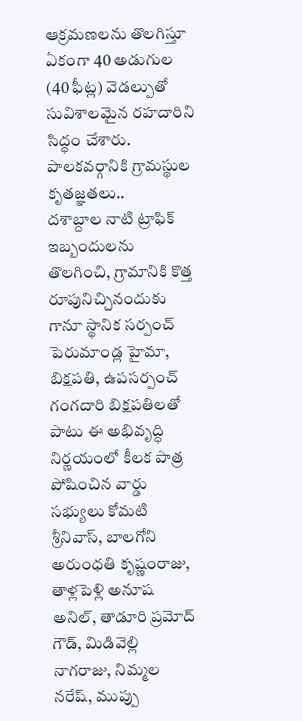ఆక్రమణలను తొలగిస్తూ ఏకంగా 40 అడుగుల (40 ఫీట్ల) వెడల్పుతో సువిశాలమైన రహదారిని సిద్ధం చేశారు.
పాలకవర్గానికి గ్రామస్థుల కృతజ్ఞతలు..
దశాబ్దాల నాటి ట్రాఫిక్ ఇబ్బందులను తొలగించి, గ్రామానికి కొత్త రూపునిచ్చినందుకు గానూ స్థానిక సర్పంచ్ పెరుమాండ్ల హైమా, బిక్షపతి, ఉపసర్పంచ్ గంగదారి బిక్షపతిలతో పాటు ఈ అభివృద్ధి నిర్ణయంలో కీలక పాత్ర పోషించిన వార్డు సభ్యులు కోమటి శ్రీనివాస్, బాలగోని అరుంధతి కృష్ణంరాజు, తాళ్లపెళ్లి అనూష అనిల్, తాడూరి ప్రమోద్ గౌడ్, మిడివెల్లి నాగరాజు, నిమ్మల నరేష్, ముప్పు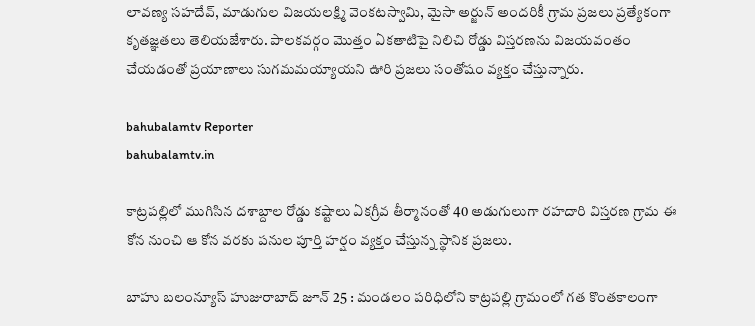లావణ్య సహదేవ్, మాడుగుల విజయలక్ష్మి వెంకటస్వామి, మైసా అర్జున్ అందరికీ గ్రామ ప్రజలు ప్రత్యేకంగా కృతజ్ఞతలు తెలియజేశారు. పాలకవర్గం మొత్తం ఏకతాటిపై నిలిచి రోడ్డు విస్తరణను విజయవంతం చేయడంతో ప్రయాణాలు సుగమమయ్యాయని ఊరి ప్రజలు సంతోషం వ్యక్తం చేస్తున్నారు.

bahubalamtv Reporter
bahubalamtv.in

కాట్రపల్లిలో ముగిసిన దశాబ్దాల రోడ్డు కష్టాలు ఏకగ్రీవ తీర్మానంతో 40 అడుగులుగా రహదారి విస్తరణ గ్రామ ఈ కోన నుంచి ఆ కోన వరకు పనుల పూర్తి హర్షం వ్యక్తం చేస్తున్న స్థానిక ప్రజలు.

బాహు బలంన్యూస్ హుజురాబాద్‌ జూన్ 25 : మండలం పరిధిలోని కాట్రపల్లి గ్రామంలో గత కొంతకాలంగా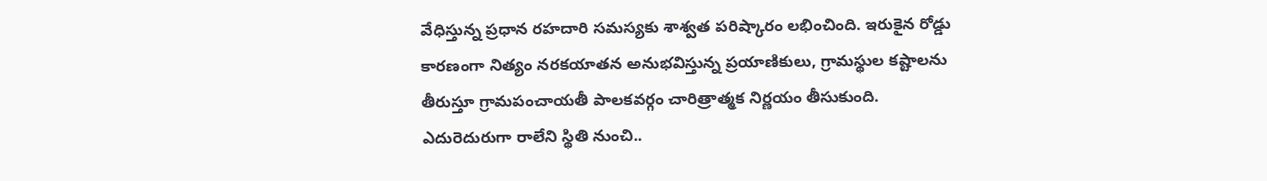వేధిస్తున్న ప్రధాన రహదారి సమస్యకు శాశ్వత పరిష్కారం లభించింది. ఇరుకైన రోడ్డు కారణంగా నిత్యం నరకయాతన అనుభవిస్తున్న ప్రయాణికులు, గ్రామస్థుల కష్టాలను తీరుస్తూ గ్రామపంచాయతీ పాలకవర్గం చారిత్రాత్మక నిర్ణయం తీసుకుంది.
ఎదురెదురుగా రాలేని స్థితి నుంచి..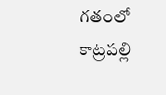గతంలో కాట్రపల్లి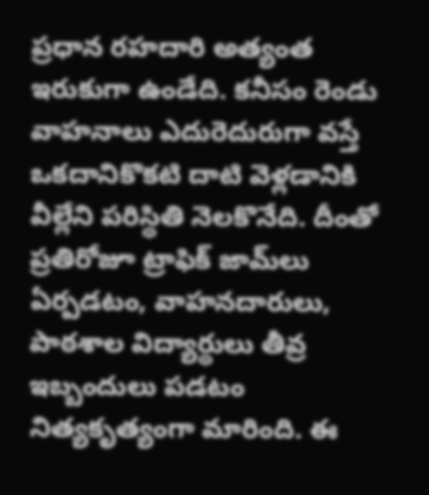ప్రధాన రహదారి అత్యంత ఇరుకుగా ఉండేది. కనీసం రెండు వాహనాలు ఎదురెదురుగా వస్తే ఒకదానికొకటి దాటి వెళ్లడానికి వీల్లేని పరిస్థితి నెలకొనేది. దీంతో ప్రతిరోజూ ట్రాఫిక్ జామ్‌లు ఏర్పడటం, వాహనదారులు, పాఠశాల విద్యార్థులు తీవ్ర ఇబ్బందులు పడటం నిత్యకృత్యంగా మారింది. ఈ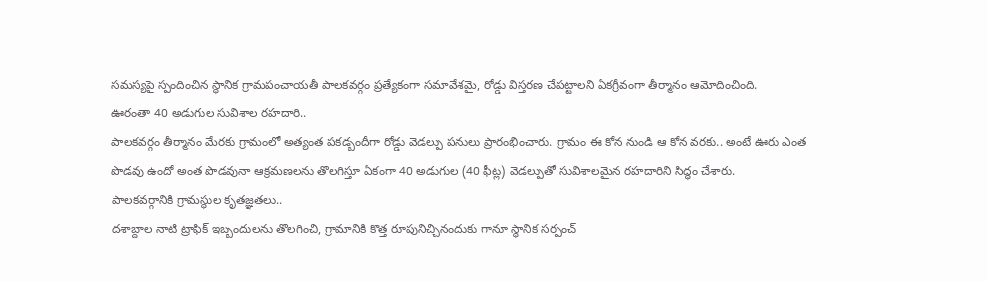సమస్యపై స్పందించిన స్థానిక గ్రామపంచాయతీ పాలకవర్గం ప్రత్యేకంగా సమావేశమై, రోడ్డు విస్తరణ చేపట్టాలని ఏకగ్రీవంగా తీర్మానం ఆమోదించింది.
ఊరంతా 40 అడుగుల సువిశాల రహదారి..
పాలకవర్గం తీర్మానం మేరకు గ్రామంలో అత్యంత పకడ్బందీగా రోడ్డు వెడల్పు పనులు ప్రారంభించారు. గ్రామం ఈ కోన నుండి ఆ కోన వరకు.. అంటే ఊరు ఎంత పొడవు ఉందో అంత పొడవునా ఆక్రమణలను తొలగిస్తూ ఏకంగా 40 అడుగుల (40 ఫీట్ల) వెడల్పుతో సువిశాలమైన రహదారిని సిద్ధం చేశారు.
పాలకవర్గానికి గ్రామస్థుల కృతజ్ఞతలు..
దశాబ్దాల నాటి ట్రాఫిక్ ఇబ్బందులను తొలగించి, గ్రామానికి కొత్త రూపునిచ్చినందుకు గానూ స్థానిక సర్పంచ్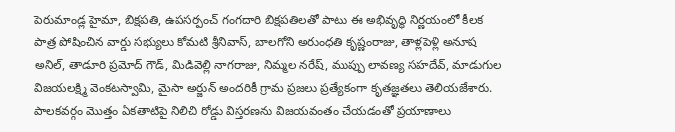పెరుమాండ్ల హైమా, బిక్షపతి, ఉపసర్పంచ్ గంగదారి బిక్షపతిలతో పాటు ఈ అభివృద్ధి నిర్ణయంలో కీలక పాత్ర పోషించిన వార్డు సభ్యులు కోమటి శ్రీనివాస్, బాలగోని అరుంధతి కృష్ణంరాజు, తాళ్లపెళ్లి అనూష అనిల్, తాడూరి ప్రమోద్ గౌడ్, మిడివెల్లి నాగరాజు, నిమ్మల నరేష్, ముప్పు లావణ్య సహదేవ్, మాడుగుల విజయలక్ష్మి వెంకటస్వామి, మైసా అర్జున్ అందరికీ గ్రామ ప్రజలు ప్రత్యేకంగా కృతజ్ఞతలు తెలియజేశారు. పాలకవర్గం మొత్తం ఏకతాటిపై నిలిచి రోడ్డు విస్తరణను విజయవంతం చేయడంతో ప్రయాణాలు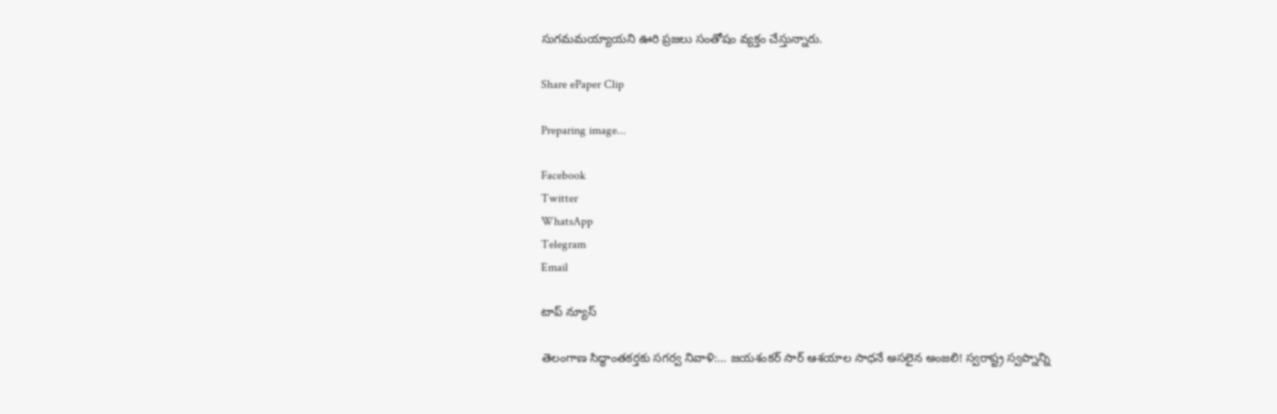సుగమమయ్యాయని ఊరి ప్రజలు సంతోషం వ్యక్తం చేస్తున్నారు.

Share ePaper Clip

Preparing image...

Facebook
Twitter
WhatsApp
Telegram
Email

టాప్ న్యూస్

తెలంగాణ సిద్ధాంతకర్తకు సగర్వ నివాళి:… జయశంకర్ సార్ ఆశయాల సాధనే అసలైన అంజలి! స్వరాష్ట్ర స్వప్నాన్ని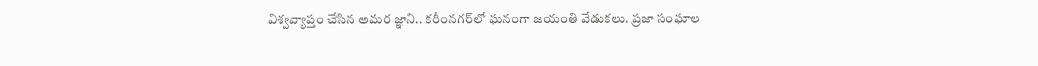విశ్వవ్యాప్తం చేసిన అమర జ్ఞాని.. కరీంనగర్‌లో ఘనంగా జయంతి వేడుకలు. ప్రజా సంఘాల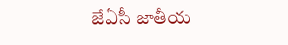జేఏసీ జాతీయ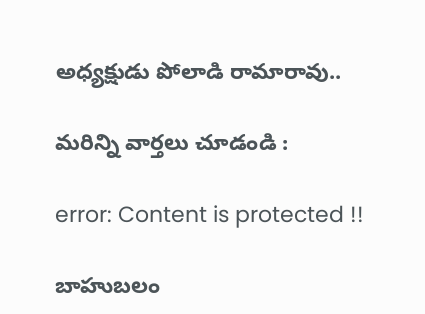అధ్యక్షుడు పోలాడి రామారావు..

మరిన్ని వార్తలు చూడండి :

error: Content is protected !!

బాహుబలం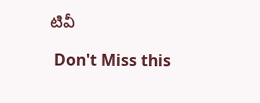టివీ

 Don't Miss this